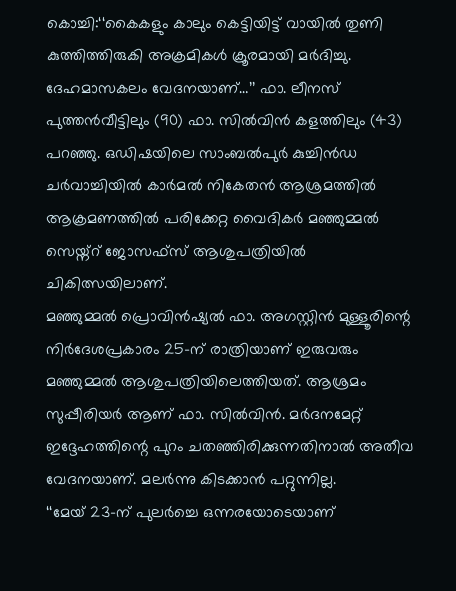കൊച്ചി:‘‘കൈകളും കാലും കെട്ടിയിട്ട് വായിൽ തുണി കുത്തിത്തിരുകി അക്രമികൾ ക്രൂരമായി മർദിച്ചു. ദേഹമാസകലം വേദനയാണ്…’’ ഫാ. ലീനസ് പുത്തൻവീട്ടിലും (90) ഫാ. സിൽവിൻ കളത്തിലും (43) പറഞ്ഞു. ഒഡിഷയിലെ സാംബൽപുർ കുച്ചിൻഡ ചർവാച്ചിയിൽ കാർമൽ നികേതൻ ആശ്രമത്തിൽ ആക്രമണത്തിൽ പരിക്കേറ്റ വൈദികർ മഞ്ഞുമ്മൽ സെയ്ന്റ് ജോസഫ്സ് ആശുപത്രിയിൽ ചികിത്സയിലാണ്.
മഞ്ഞുമ്മൽ പ്രൊവിൻഷ്യൽ ഫാ. അഗസ്റ്റിൻ മുള്ളൂരിന്റെ നിർദേശപ്രകാരം 25-ന് രാത്രിയാണ് ഇരുവരും മഞ്ഞുമ്മൽ ആശുപത്രിയിലെത്തിയത്. ആശ്രമം സുപ്പീരിയർ ആണ് ഫാ. സിൽവിൻ. മർദനമേറ്റ് ഇദ്ദേഹത്തിന്റെ പുറം ചതഞ്ഞിരിക്കുന്നതിനാൽ അതീവ വേദനയാണ്. മലർന്നു കിടക്കാൻ പറ്റുന്നില്ല.
‘‘മേയ് 23-ന് പുലർച്ചെ ഒന്നരയോടെയാണ്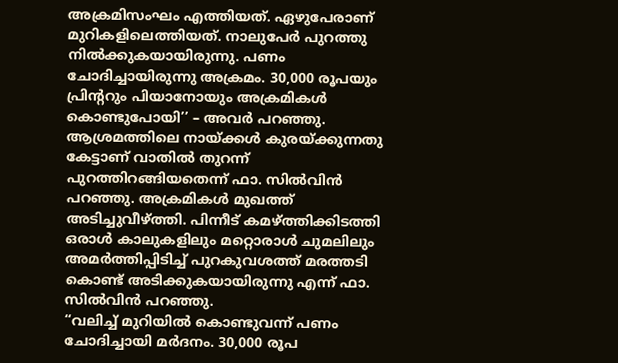അക്രമിസംഘം എത്തിയത്. ഏഴുപേരാണ് മുറികളിലെത്തിയത്. നാലുപേർ പുറത്തു നിൽക്കുകയായിരുന്നു. പണം ചോദിച്ചായിരുന്നു അക്രമം. 30,000 രൂപയും പ്രിന്ററും പിയാനോയും അക്രമികൾ കൊണ്ടുപോയി’’ – അവർ പറഞ്ഞു.
ആശ്രമത്തിലെ നായ്ക്കൾ കുരയ്ക്കുന്നതു കേട്ടാണ് വാതിൽ തുറന്ന് പുറത്തിറങ്ങിയതെന്ന് ഫാ. സിൽവിൻ പറഞ്ഞു. അക്രമികൾ മുഖത്ത് അടിച്ചുവീഴ്ത്തി. പിന്നീട് കമഴ്ത്തിക്കിടത്തി ഒരാൾ കാലുകളിലും മറ്റൊരാൾ ചുമലിലും അമർത്തിപ്പിടിച്ച് പുറകുവശത്ത് മരത്തടി കൊണ്ട് അടിക്കുകയായിരുന്നു എന്ന് ഫാ. സിൽവിൻ പറഞ്ഞു.
“വലിച്ച് മുറിയിൽ കൊണ്ടുവന്ന് പണം ചോദിച്ചായി മർദനം. 30,000 രൂപ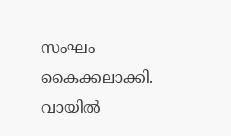സംഘം കൈക്കലാക്കി. വായിൽ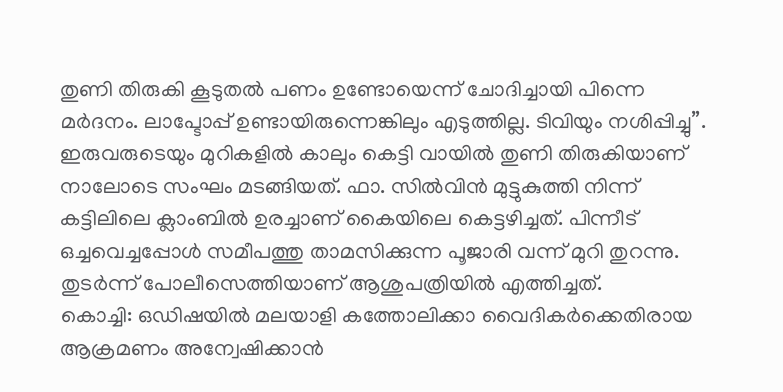തുണി തിരുകി കൂടുതൽ പണം ഉണ്ടോയെന്ന് ചോദിച്ചായി പിന്നെ മർദനം. ലാപ്ടോപ്പ് ഉണ്ടായിരുന്നെങ്കിലും എടുത്തില്ല. ടിവിയും നശിപ്പിച്ചു”.
ഇരുവരുടെയും മുറികളിൽ കാലും കെട്ടി വായിൽ തുണി തിരുകിയാണ് നാലോടെ സംഘം മടങ്ങിയത്. ഫാ. സിൽവിൻ മുട്ടുകുത്തി നിന്ന് കട്ടിലിലെ ക്ലാംബിൽ ഉരച്ചാണ് കൈയിലെ കെട്ടഴിച്ചത്. പിന്നീട് ഒച്ചവെച്ചപ്പോൾ സമീപത്തു താമസിക്കുന്ന പൂജാരി വന്ന് മുറി തുറന്നു. തുടർന്ന് പോലീസെത്തിയാണ് ആശുപത്രിയിൽ എത്തിച്ചത്.
കൊച്ചി: ഒഡിഷയിൽ മലയാളി കത്തോലിക്കാ വൈദികർക്കെതിരായ ആക്രമണം അന്വേഷിക്കാൻ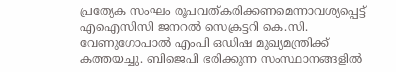പ്രത്യേക സംഘം രൂപവത്കരിക്കണമെന്നാവശ്യപ്പെട്ട് എഐസിസി ജനറൽ സെക്രട്ടറി കെ.സി. വേണുഗോപാൽ എംപി ഒഡിഷ മുഖ്യമന്ത്രിക്ക് കത്തയച്ചു. ബിജെപി ഭരിക്കുന്ന സംസ്ഥാനങ്ങളിൽ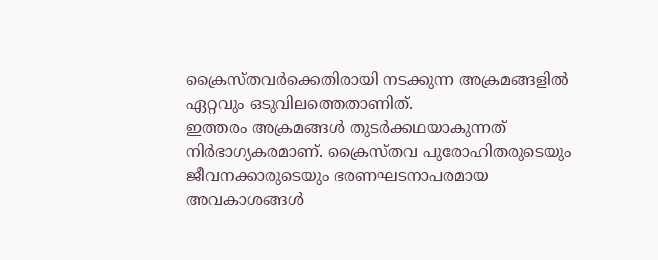ക്രൈസ്തവർക്കെതിരായി നടക്കുന്ന അക്രമങ്ങളിൽ ഏറ്റവും ഒടുവിലത്തെതാണിത്.
ഇത്തരം അക്രമങ്ങൾ തുടർക്കഥയാകുന്നത് നിർഭാഗ്യകരമാണ്. ക്രൈസ്തവ പുരോഹിതരുടെയും ജീവനക്കാരുടെയും ഭരണഘടനാപരമായ അവകാശങ്ങൾ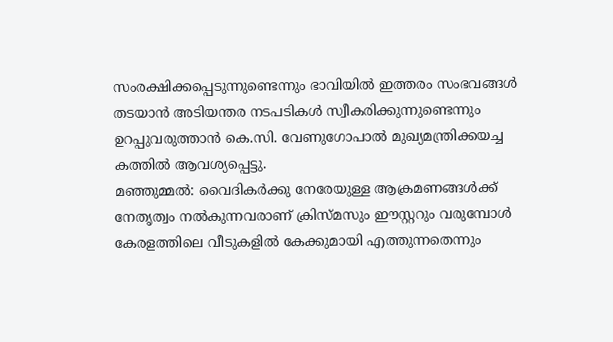സംരക്ഷിക്കപ്പെടുന്നുണ്ടെന്നും ഭാവിയിൽ ഇത്തരം സംഭവങ്ങൾ തടയാൻ അടിയന്തര നടപടികൾ സ്വീകരിക്കുന്നുണ്ടെന്നും ഉറപ്പുവരുത്താൻ കെ.സി. വേണുഗോപാൽ മുഖ്യമന്ത്രിക്കയച്ച കത്തിൽ ആവശ്യപ്പെട്ടു.
മഞ്ഞുമ്മൽ: വൈദികർക്കു നേരേയുള്ള ആക്രമണങ്ങൾക്ക് നേതൃത്വം നൽകുന്നവരാണ് ക്രിസ്മസും ഈസ്റ്ററും വരുമ്പോൾ കേരളത്തിലെ വീടുകളിൽ കേക്കുമായി എത്തുന്നതെന്നും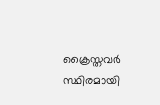ക്രൈസ്തവർ സ്ഥിരമായി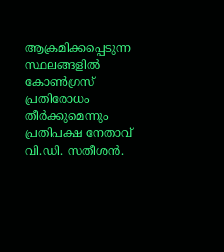ആക്രമിക്കപ്പെടുന്ന സ്ഥലങ്ങളിൽ കോൺഗ്രസ് പ്രതിരോധം തീർക്കുമെന്നും പ്രതിപക്ഷ നേതാവ് വി.ഡി. സതീശൻ.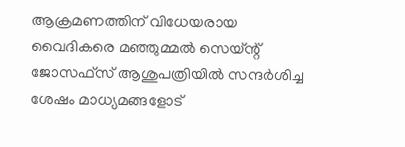ആക്രമണത്തിന് വിധേയരായ വൈദികരെ മഞ്ഞുമ്മൽ സെയ്ന്റ് ജോസഫ്സ് ആശുപത്രിയിൽ സന്ദർശിച്ച ശേഷം മാധ്യമങ്ങളോട്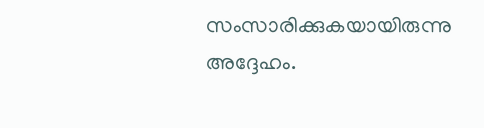സംസാരിക്കുകയായിരുന്നു അദ്ദേഹം.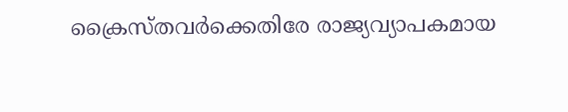ക്രൈസ്തവർക്കെതിരേ രാജ്യവ്യാപകമായ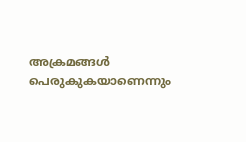അക്രമങ്ങൾ പെരുകുകയാണെന്നും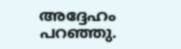അദ്ദേഹം പറഞ്ഞു.